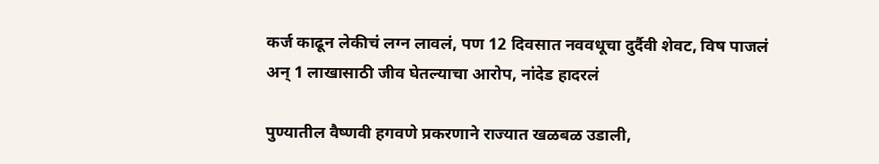कर्ज काढून लेकीचं लग्न लावलं, पण 12 दिवसात नववधूचा दुर्दैवी शेवट, विष पाजलं अन् 1 लाखासाठी जीव घेतल्याचा आरोप, नांदेड हादरलं

पुण्यातील वैष्णवी हगवणे प्रकरणाने राज्यात खळबळ उडाली,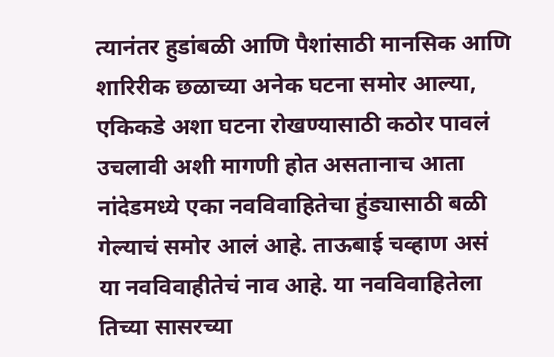त्यानंतर हुडांबळी आणि पैशांसाठी मानसिक आणि शारिरीक छळाच्या अनेक घटना समोर आल्या, एकिकडे अशा घटना रोखण्यासाठी कठोर पावलं उचलावी अशी मागणी होत असतानाच आता नांदेडमध्ये एका नवविवाहितेचा हुंड्यासाठी बळी गेल्याचं समोर आलं आहे. ताऊबाई चव्हाण असं या नवविवाहीतेचं नाव आहे. या नवविवाहितेला तिच्या सासरच्या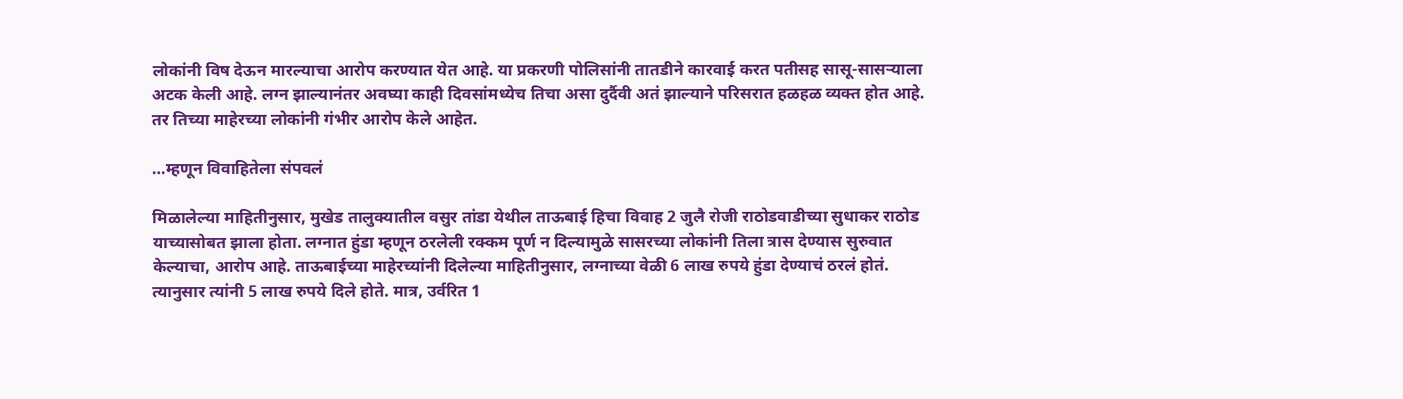लोकांनी विष देऊन मारल्याचा आरोप करण्यात येत आहे. या प्रकरणी पोलिसांनी तातडीने कारवाई करत पतीसह सासू-सासऱ्याला अटक केली आहे. लग्न झाल्यानंतर अवघ्या काही दिवसांमध्येच तिचा असा दुर्दैवी अतं झाल्याने परिसरात हळहळ व्यक्त होत आहे. तर तिच्या माहेरच्या लोकांनी गंभीर आरोप केले आहेत.

…म्हणून विवाहितेला संपवलं

मिळालेल्या माहितीनुसार, मुखेड तालुक्यातील वसुर तांडा येथील ताऊबाई हिचा विवाह 2 जुलै रोजी राठोडवाडीच्या सुधाकर राठोड याच्यासोबत झाला होता. लग्नात हुंडा म्हणून ठरलेली रक्कम पूर्ण न दिल्यामुळे सासरच्या लोकांनी तिला त्रास देण्यास सुरुवात केल्याचा, आरोप आहे. ताऊबाईच्या माहेरच्यांनी दिलेल्या माहितीनुसार, लग्नाच्या वेळी 6 लाख रुपये हुंडा देण्याचं ठरलं होतं. त्यानुसार त्यांनी 5 लाख रुपये दिले होते. मात्र, उर्वरित 1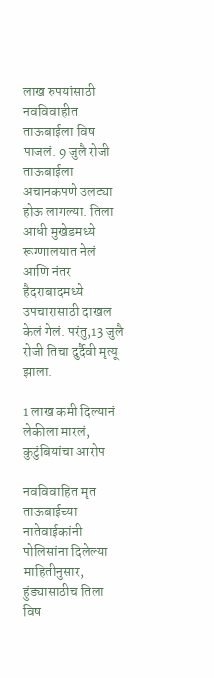लाख रुपयांसाठी नवविवाहीत ताऊबाईला विष पाजलं. 9 जुलै रोजी ताऊबाईला अचानकपणे उलट्या होऊ लागल्या. तिला आधी मुखेडमध्ये रूग्णालयात नेलं आणि नंतर हैदराबादमध्ये उपचारासाठी दाखल केलं गेलं. परंतु,13 जुलै रोजी तिचा दुर्दैवी मृत्यू झाला.

1 लाख कमी दिल्यानं लेकीला मारलं, कुटुंबियांचा आरोप

नवविवाहित मृत ताऊबाईच्या नातेवाईकांनी पोलिसांना दिलेल्या माहितीनुसार, हुंड्यासाठीच तिला विष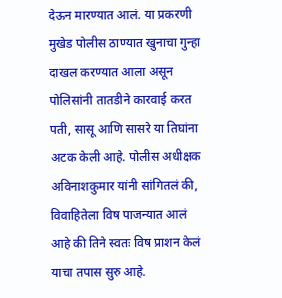देऊन मारण्यात आलं. या प्रकरणी मुखेड पोलीस ठाण्यात खुनाचा गुन्हा दाखल करण्यात आला असून पोलिसांनी तातडीने कारवाई करत पती, सासू आणि सासरे या तिघांना अटक केली आहे. पोलीस अधीक्षक अविनाशकुमार यांनी सांगितलं की, विवाहितेला विष पाजन्यात आलं आहे की तिने स्वतः विष प्राशन केलं याचा तपास सुरु आहे.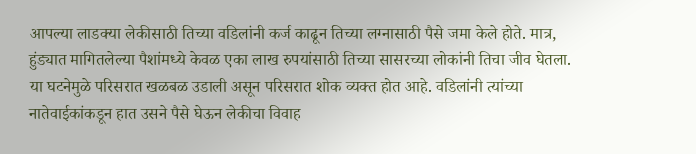आपल्या लाडक्या लेकीसाठी तिच्या वडिलांनी कर्ज काढून तिच्या लग्नासाठी पैसे जमा केले होते. मात्र, हुंड्यात मागितलेल्या पैशांमध्ये केवळ एका लाख रुपयांसाठी तिच्या सासरच्या लोकांनी तिचा जीव घेतला. या घटनेमुळे परिसरात खळबळ उडाली असून परिसरात शोक व्यक्त होत आहे. वडिलांनी त्यांच्या नातेवाईकांकडून हात उसने पैसे घेऊन लेकीचा विवाह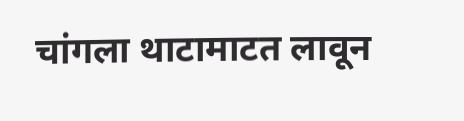चांगला थाटामाटत लावून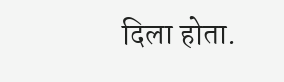दिला होता.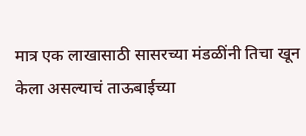मात्र एक लाखासाठी सासरच्या मंडळींनी तिचा खून केला असल्याचं ताऊबाईच्या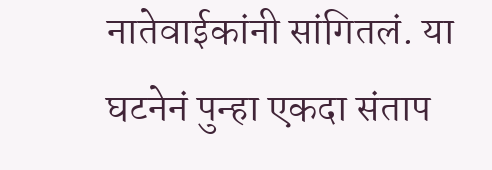नातेवाईकांनी सांगितलं. या घटनेनं पुन्हा एकदा संताप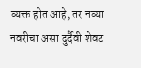व्यक्त होत आहे, तर नव्या नवरीचा असा दुर्दैवी शेवट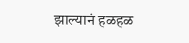झाल्यानं हळहळ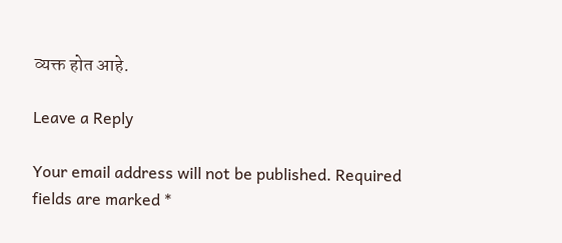व्यक्त होत आहे.

Leave a Reply

Your email address will not be published. Required fields are marked *